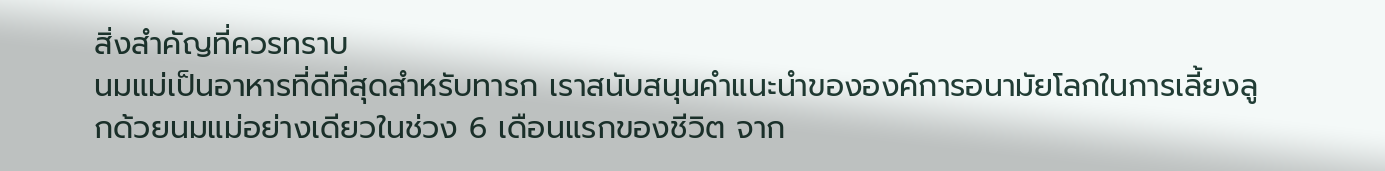สิ่งสำคัญที่ควรทราบ
นมแม่เป็นอาหารที่ดีที่สุดสำหรับทารก เราสนับสนุนคำแนะนำขององค์การอนามัยโลกในการเลี้ยงลูกด้วยนมแม่อย่างเดียวในช่วง 6 เดือนแรกของชีวิต จาก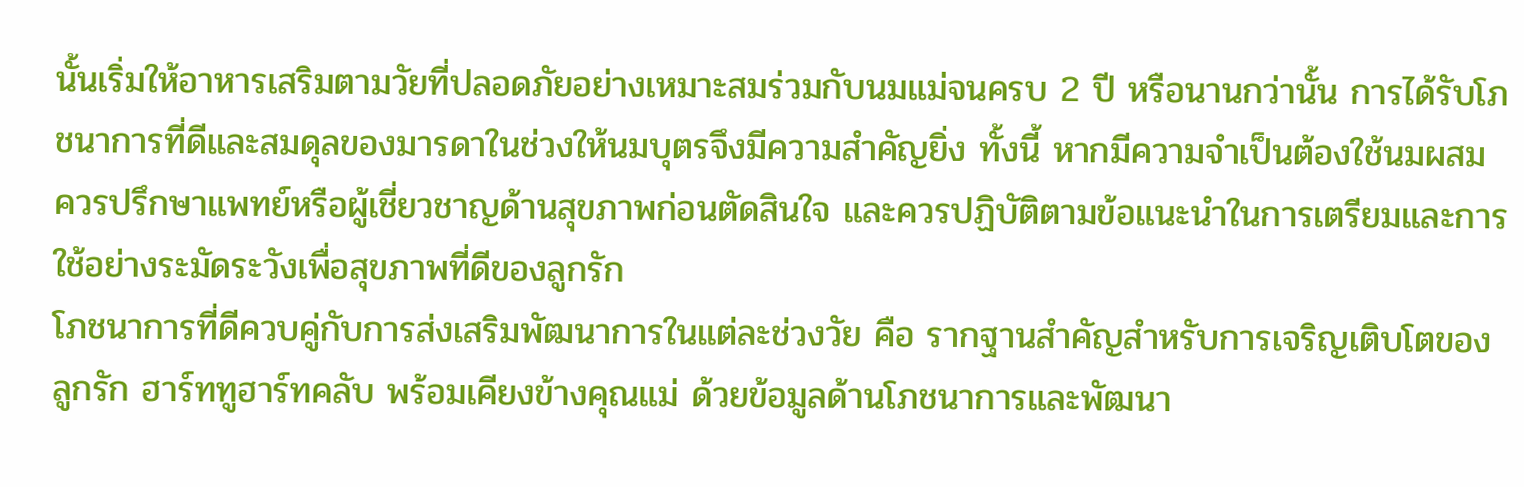นั้นเริ่มให้อาหารเสริมตามวัยที่ปลอดภัยอย่างเหมาะสมร่วมกับนมแม่จนครบ 2 ปี หรือนานกว่านั้น การได้รับโภชนาการที่ดีและสมดุลของมารดาในช่วงให้นมบุตรจึงมีความสำคัญยิ่ง ทั้งนี้ หากมีความจำเป็นต้องใช้นมผสม ควรปรึกษาแพทย์หรือผู้เชี่ยวชาญด้านสุขภาพก่อนตัดสินใจ และควรปฏิบัติตามข้อแนะนำในการเตรียมและการใช้อย่างระมัดระวังเพื่อสุขภาพที่ดีของลูกรัก
โภชนาการที่ดีควบคู่กับการส่งเสริมพัฒนาการในแต่ละช่วงวัย คือ รากฐานสำคัญสำหรับการเจริญเติบโตของลูกรัก ฮาร์ททูฮาร์ทคลับ พร้อมเคียงข้างคุณแม่ ด้วยข้อมูลด้านโภชนาการและพัฒนา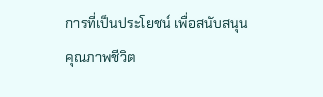การที่เป็นประโยชน์ เพื่อสนับสนุนคุณภาพชีวิต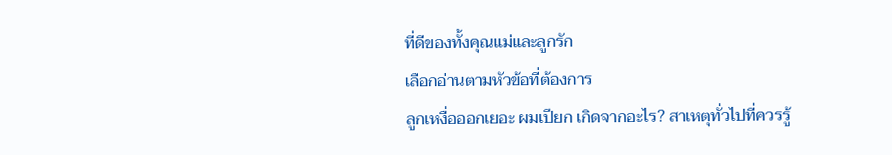ที่ดีของทั้งคุณแม่และลูกรัก
เลือกอ่านตามหัวข้อที่ต้องการ
ลูกเหงื่อออกเยอะ ผมเปียก เกิดจากอะไร? สาเหตุทั่วไปที่ควรรู้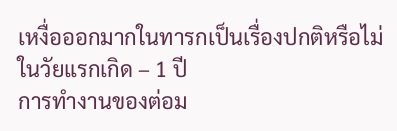เหงื่อออกมากในทารกเป็นเรื่องปกติหรือไม่ในวัยแรกเกิด – 1 ปี
การทำงานของต่อม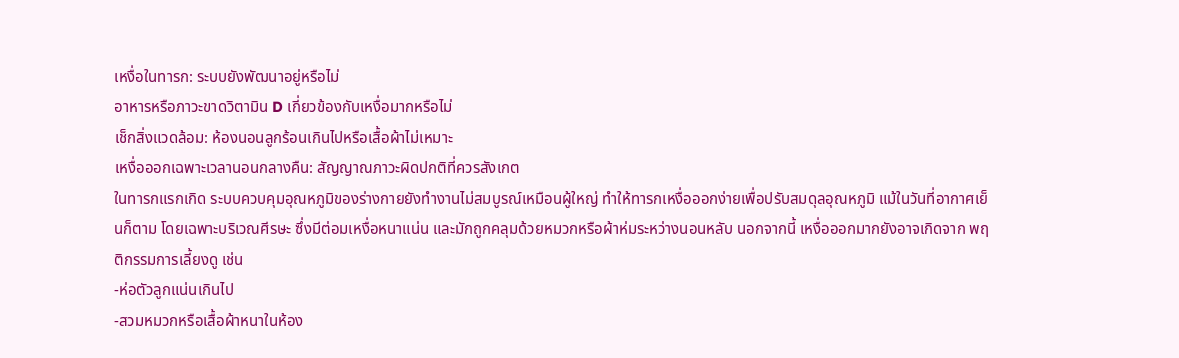เหงื่อในทารก: ระบบยังพัฒนาอยู่หรือไม่
อาหารหรือภาวะขาดวิตามิน D เกี่ยวข้องกับเหงื่อมากหรือไม่
เช็กสิ่งแวดล้อม: ห้องนอนลูกร้อนเกินไปหรือเสื้อผ้าไม่เหมาะ
เหงื่อออกเฉพาะเวลานอนกลางคืน: สัญญาณภาวะผิดปกติที่ควรสังเกต
ในทารกแรกเกิด ระบบควบคุมอุณหภูมิของร่างกายยังทำงานไม่สมบูรณ์เหมือนผู้ใหญ่ ทำให้ทารกเหงื่อออกง่ายเพื่อปรับสมดุลอุณหภูมิ แม้ในวันที่อากาศเย็นก็ตาม โดยเฉพาะบริเวณศีรษะ ซึ่งมีต่อมเหงื่อหนาแน่น และมักถูกคลุมด้วยหมวกหรือผ้าห่มระหว่างนอนหลับ นอกจากนี้ เหงื่อออกมากยังอาจเกิดจาก พฤติกรรมการเลี้ยงดู เช่น
-ห่อตัวลูกแน่นเกินไป
-สวมหมวกหรือเสื้อผ้าหนาในห้อง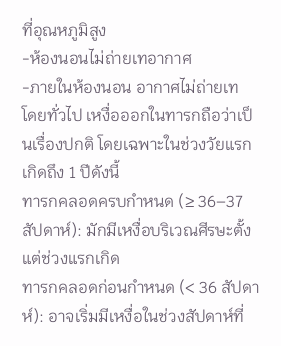ที่อุณหภูมิสูง
-ห้องนอนไม่ถ่ายเทอากาศ
-ภายในห้องนอน อากาศไม่ถ่ายเท
โดยทั่วไป เหงื่อออกในทารกถือว่าเป็นเรื่องปกติ โดยเฉพาะในช่วงวัยแรกเกิดถึง 1 ปีดังนี้
ทารกคลอดครบกำหนด (≥ 36–37 สัปดาห์): มักมีเหงื่อบริเวณศีรษะตั้งแต่ช่วงแรกเกิด
ทารกคลอดก่อนกำหนด (< 36 สัปดาห์): อาจเริ่มมีเหงื่อในช่วงสัปดาห์ที่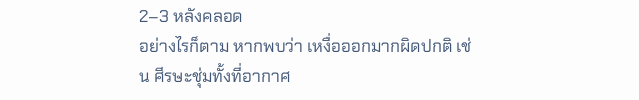2–3 หลังคลอด
อย่างไรก็ตาม หากพบว่า เหงื่อออกมากผิดปกติ เช่น ศีรษะชุ่มทั้งที่อากาศ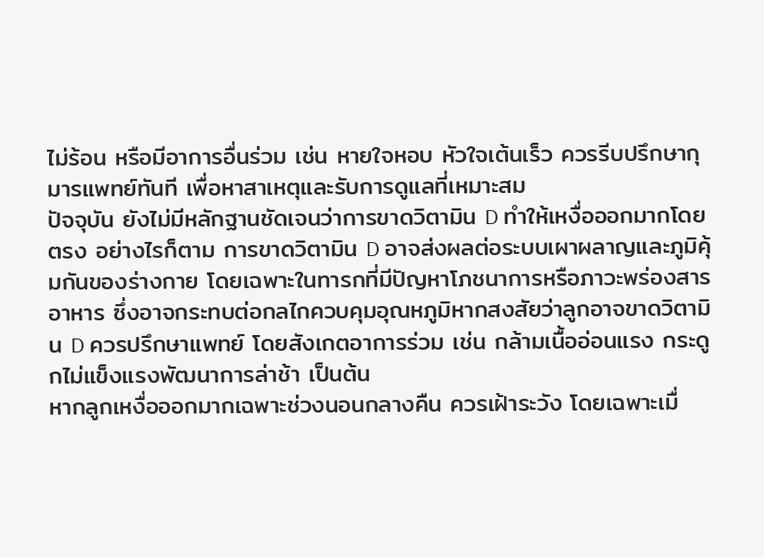ไม่ร้อน หรือมีอาการอื่นร่วม เช่น หายใจหอบ หัวใจเต้นเร็ว ควรรีบปรึกษากุมารแพทย์ทันที เพื่อหาสาเหตุและรับการดูแลที่เหมาะสม
ปัจจุบัน ยังไม่มีหลักฐานชัดเจนว่าการขาดวิตามิน D ทำให้เหงื่อออกมากโดยตรง อย่างไรก็ตาม การขาดวิตามิน D อาจส่งผลต่อระบบเผาผลาญและภูมิคุ้มกันของร่างกาย โดยเฉพาะในทารกที่มีปัญหาโภชนาการหรือภาวะพร่องสารอาหาร ซึ่งอาจกระทบต่อกลไกควบคุมอุณหภูมิหากสงสัยว่าลูกอาจขาดวิตามิน D ควรปรึกษาแพทย์ โดยสังเกตอาการร่วม เช่น กล้ามเนื้ออ่อนแรง กระดูกไม่แข็งแรงพัฒนาการล่าช้า เป็นต้น
หากลูกเหงื่อออกมากเฉพาะช่วงนอนกลางคืน ควรเฝ้าระวัง โดยเฉพาะเมื่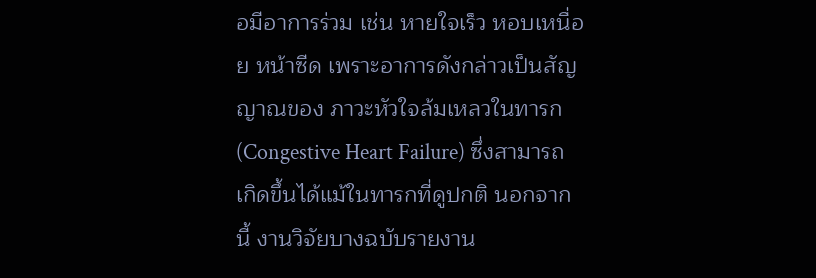อมีอาการร่วม เช่น หายใจเร็ว หอบเหนื่อย หน้าซีด เพราะอาการดังกล่าวเป็นสัญญาณของ ภาวะหัวใจล้มเหลวในทารก (Congestive Heart Failure) ซึ่งสามารถเกิดขึ้นได้แม้ในทารกที่ดูปกติ นอกจากนี้ งานวิจัยบางฉบับรายงาน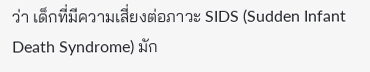ว่า เด็กที่มีความเสี่ยงต่อภาวะ SIDS (Sudden Infant Death Syndrome) มัก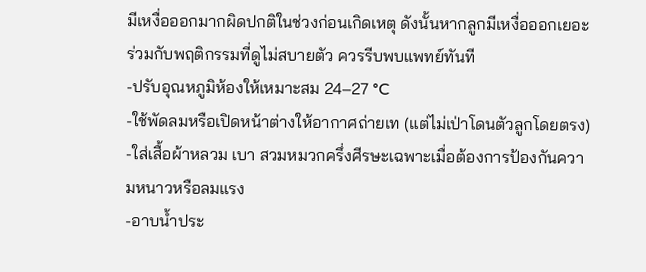มีเหงื่อออกมากผิดปกติในช่วงก่อนเกิดเหตุ ดังนั้นหากลูกมีเหงื่อออกเยอะร่วมกับพฤติกรรมที่ดูไม่สบายตัว ควรรีบพบแพทย์ทันที
-ปรับอุณหภูมิห้องให้เหมาะสม 24–27 °C
-ใช้พัดลมหรือเปิดหน้าต่างให้อากาศถ่ายเท (แต่ไม่เป่าโดนตัวลูกโดยตรง)
-ใส่เสื้อผ้าหลวม เบา สวมหมวกครึ่งศีรษะเฉพาะเมื่อต้องการป้องกันความหนาวหรือลมแรง
-อาบน้ำประ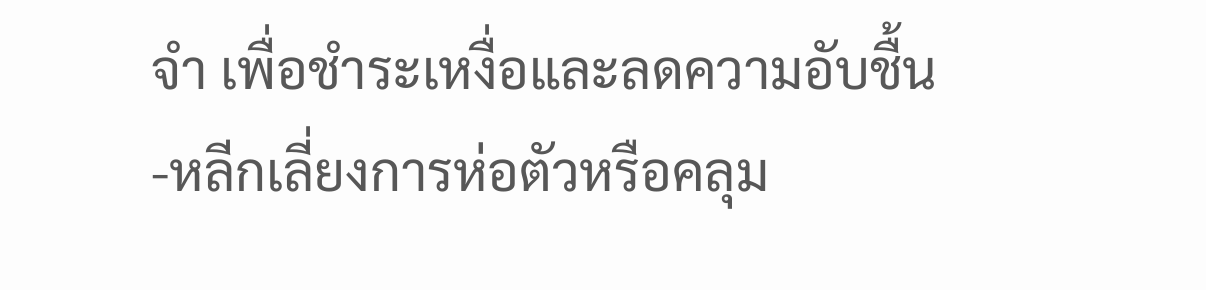จำ เพื่อชำระเหงื่อและลดความอับชื้น
-หลีกเลี่ยงการห่อตัวหรือคลุม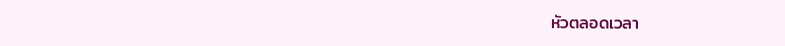หัวตลอดเวลา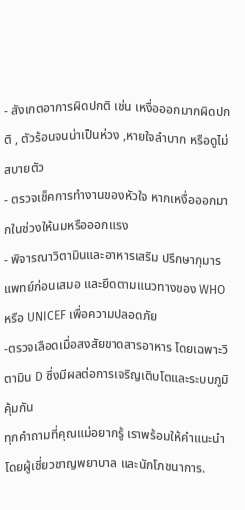- สังเกตอาการผิดปกติ เช่น เหงื่อออกมากผิดปกติ , ตัวร้อนจนน่าเป็นห่วง ,หายใจลำบาก หรือดูไม่สบายตัว
- ตรวจเช็คการทำงานของหัวใจ หากเหงื่อออกมากในช่วงให้นมหรือออกแรง
- พิจารณาวิตามินและอาหารเสริม ปรึกษากุมารแพทย์ก่อนเสมอ และยึดตามแนวทางของ WHO หรือ UNICEF เพื่อความปลอดภัย
-ตรวจเลือดเมื่อสงสัยขาดสารอาหาร โดยเฉพาะวิตามิน D ซึ่งมีผลต่อการเจริญเติบโตและระบบภูมิคุ้มกัน
ทุกคำถามที่คุณแม่อยากรู้ เราพร้อมให้คำแนะนำโดยผู้เชี่ยวชาญพยาบาล และนักโภชนาการ.